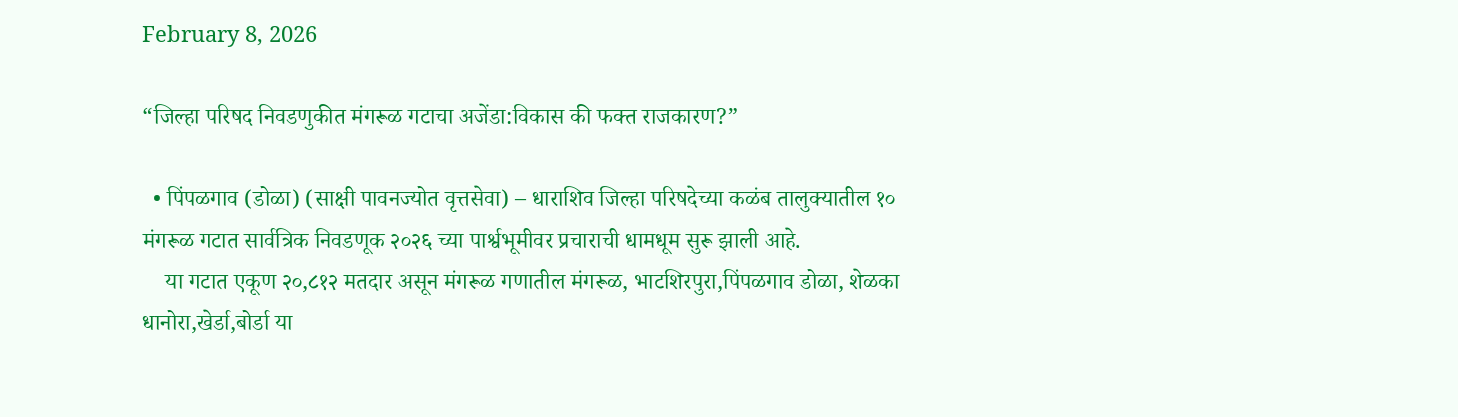February 8, 2026

“जिल्हा परिषद निवडणुकीत मंगरूळ गटाचा अजेंडा:विकास की फक्त राजकारण?”

  • पिंपळगाव (डोळा) (साक्षी पावनज्योत वृत्तसेवा) – धाराशिव जिल्हा परिषदेच्या कळंब तालुक्यातील १० मंगरूळ गटात सार्वत्रिक निवडणूक २०२६ च्या पार्श्वभूमीवर प्रचाराची धामधूम सुरू झाली आहे.
    या गटात एकूण २०,८१२ मतदार असून मंगरूळ गणातील मंगरूळ, भाटशिरपुरा,पिंपळगाव डोळा, शेळका धानोरा,खेर्डा,बोर्डा या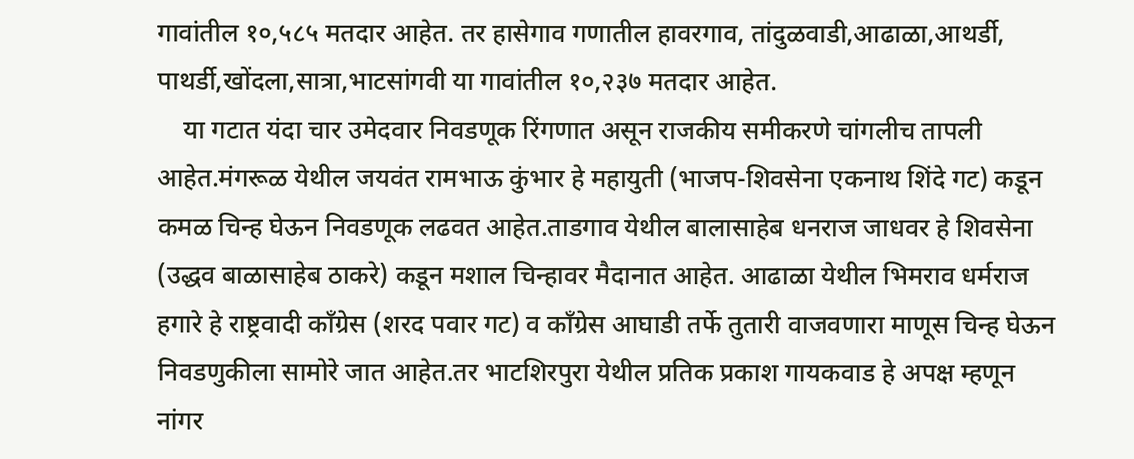गावांतील १०,५८५ मतदार आहेत. तर हासेगाव गणातील हावरगाव, तांदुळवाडी,आढाळा,आथर्डी, पाथर्डी,खोंदला,सात्रा,भाटसांगवी या गावांतील १०,२३७ मतदार आहेत.
    या गटात यंदा चार उमेदवार निवडणूक रिंगणात असून राजकीय समीकरणे चांगलीच तापली आहेत.मंगरूळ येथील जयवंत रामभाऊ कुंभार हे महायुती (भाजप-शिवसेना एकनाथ शिंदे गट) कडून कमळ चिन्ह घेऊन निवडणूक लढवत आहेत.ताडगाव येथील बालासाहेब धनराज जाधवर हे शिवसेना (उद्धव बाळासाहेब ठाकरे) कडून मशाल चिन्हावर मैदानात आहेत. आढाळा येथील भिमराव धर्मराज हगारे हे राष्ट्रवादी काँग्रेस (शरद पवार गट) व काँग्रेस आघाडी तर्फे तुतारी वाजवणारा माणूस चिन्ह घेऊन निवडणुकीला सामोरे जात आहेत.तर भाटशिरपुरा येथील प्रतिक प्रकाश गायकवाड हे अपक्ष म्हणून नांगर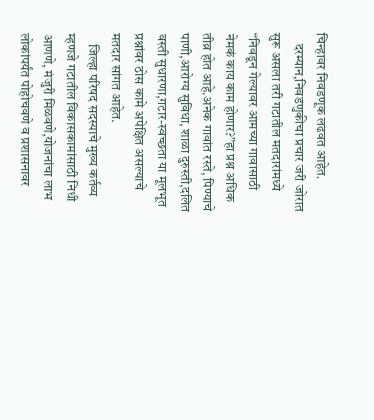चिन्हावर निवडणूक लढवत आहेत.
    दरम्यान,निवडणुकीचा प्रचार जरी जोरात सुरू असला तरी गटातील मतदारांमध्ये “निवडून गेल्यावर आमच्या गावासाठी नेमकं काय काम होणार?”हा प्रश्न अधिक तीव्र होत आहे.अनेक गावांत रस्ते, पिण्याचे पाणी,आरोग्य सुविधा, शाळा दुरुस्ती,दलित वस्ती सुधारणा,गटार-स्वच्छता या मूलभूत प्रश्नांवर ठोस कामे अपेक्षित असल्याचे मतदार सांगत आहेत.
    जिल्हा परिषद सदस्याचे मुख्य कर्तव्य म्हणजे गटातील विकासकामांसाठी निधी आणणे, मंजुरी मिळवणे,योजनांचा लाभ लोकांपर्यंत पोहोचवणे व प्रशासनावर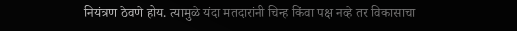नियंत्रण ठेवणे होय. त्यामुळे यंदा मतदारांनी चिन्ह किंवा पक्ष नव्हे तर विकासाचा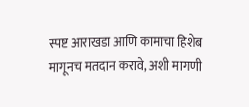स्पष्ट आराखडा आणि कामाचा हिशेब मागूनच मतदान करावे, अशी मागणी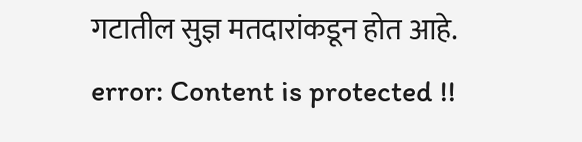गटातील सुज्ञ मतदारांकडून होत आहे.
error: Content is protected !!